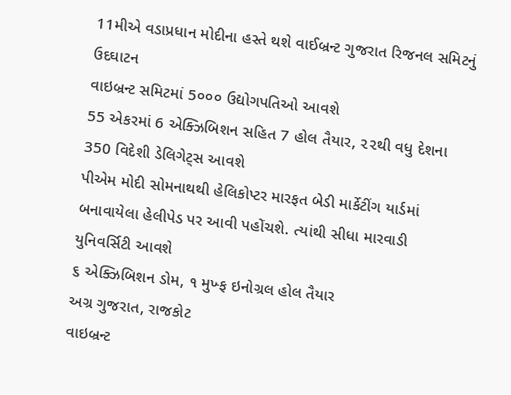11મીએ વડાપ્રધાન મોદીના હસ્તે થશે વાઈબ્રન્ટ ગુજરાત રિજનલ સમિટનું ઉદઘાટન
વાઇબ્રન્ટ સમિટમાં 5૦૦૦ ઉદ્યોગપતિઓ આવશે
55 એકરમાં 6 એક્ઝિબિશન સહિત 7 હોલ તૈયાર, ૨૨થી વધુ દેશના 350 વિદેશી ડેલિગેટ્સ આવશે
પીએમ મોદી સોમનાથથી હેલિકોપ્ટર મારફત બેડી માર્કેટીંગ યાર્ડમાં બનાવાયેલા હેલીપેડ પર આવી પહોંચશે. ત્યાંથી સીધા મારવાડી યુનિવર્સિટી આવશે
૬ એક્ઝિબિશન ડોમ, ૧ મુખ્ફ ઇનોગ્રલ હોલ તૈયાર
અગ્ર ગુજરાત, રાજકોટ
વાઇબ્રન્ટ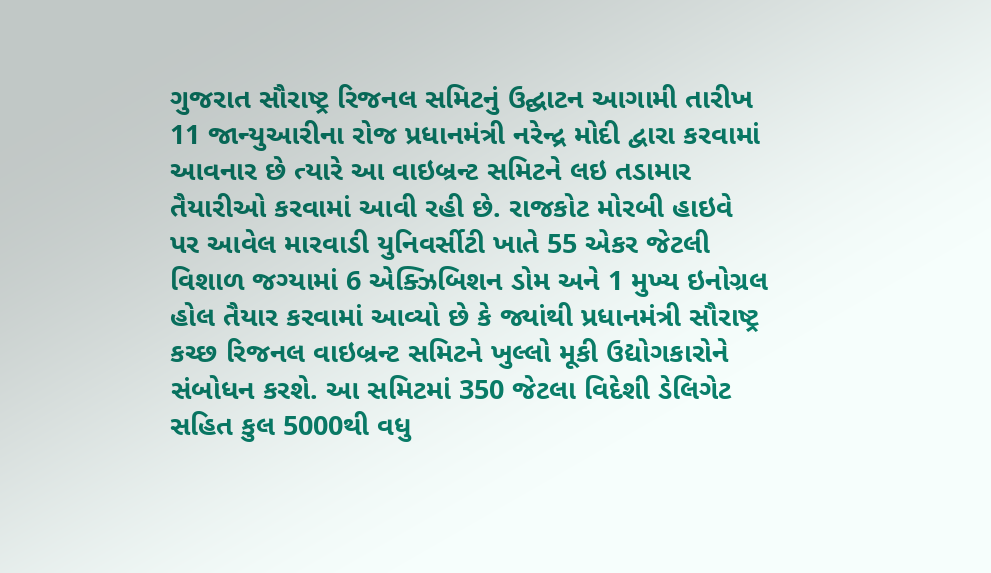ગુજરાત સૌરાષ્ટ્ર રિજનલ સમિટનું ઉદ્ઘાટન આગામી તારીખ 11 જાન્યુઆરીના રોજ પ્રધાનમંત્રી નરેન્દ્ર મોદી દ્વારા કરવામાં આવનાર છે ત્યારે આ વાઇબ્રન્ટ સમિટને લઇ તડામાર તૈયારીઓ કરવામાં આવી રહી છે. રાજકોટ મોરબી હાઇવે પર આવેલ મારવાડી યુનિવર્સીટી ખાતે 55 એકર જેટલી વિશાળ જગ્યામાં 6 એક્ઝિબિશન ડોમ અને 1 મુખ્ય ઇનોગ્રલ હોલ તૈયાર કરવામાં આવ્યો છે કે જ્યાંથી પ્રધાનમંત્રી સૌરાષ્ટ્ર કચ્છ રિજનલ વાઇબ્રન્ટ સમિટને ખુલ્લો મૂકી ઉદ્યોગકારોને સંબોધન કરશે. આ સમિટમાં 350 જેટલા વિદેશી ડેલિગેટ સહિત કુલ 5000થી વધુ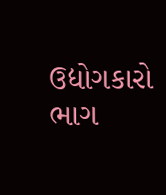ઉદ્યોગકારો ભાગ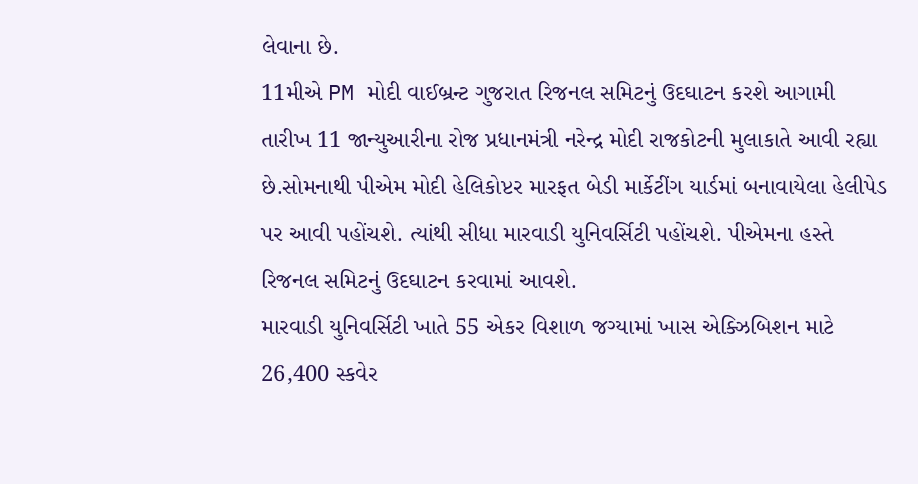લેવાના છે.
11મીએ PM મોદી વાઈબ્રન્ટ ગુજરાત રિજનલ સમિટનું ઉદઘાટન કરશે આગામી તારીખ 11 જાન્યુઆરીના રોજ પ્રધાનમંત્રી નરેન્દ્ર મોદી રાજકોટની મુલાકાતે આવી રહ્યા છે.સોમનાથી પીએમ મોદી હેલિકોપ્ટર મારફત બેડી માર્કેટીંગ યાર્ડમાં બનાવાયેલા હેલીપેડ પર આવી પહોંચશે. ત્યાંથી સીધા મારવાડી યુનિવર્સિટી પહોંચશે. પીએમના હસ્તે રિજનલ સમિટનું ઉદઘાટન કરવામાં આવશે.
મારવાડી યુનિવર્સિટી ખાતે 55 એકર વિશાળ જગ્યામાં ખાસ એક્ઝિબિશન માટે 26,400 સ્કવેર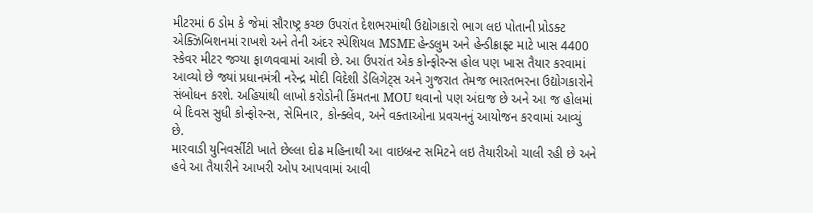મીટરમાં 6 ડોમ કે જેમાં સૌરાષ્ટ્ર કચ્છ ઉપરાંત દેશભરમાંથી ઉદ્યોગકારો ભાગ લઇ પોતાની પ્રોડક્ટ એક્ઝિબિશનમાં રાખશે અને તેની અંદર સ્પેશિયલ MSME હેન્ડલુમ અને હેન્ડીક્રાફ્ટ માટે ખાસ 4400 સ્કેવર મીટર જગ્યા ફાળવવામાં આવી છે. આ ઉપરાંત એક કોન્ફોરન્સ હોલ પણ ખાસ તૈયાર કરવામાં આવ્યો છે જ્યાં પ્રધાનમંત્રી નરેન્દ્ર મોદી વિદેશી ડેલિગેટ્સ અને ગુજરાત તેમજ ભારતભરના ઉદ્યોગકારોને સંબોધન કરશે. અહિયાંથી લાખો કરોડોની કિંમતના MOU થવાનો પણ અંદાજ છે અને આ જ હોલમાં બે દિવસ સુધી કોન્ફોરન્સ, સેમિનાર, કોન્ક્લેવ, અને વક્તાઓના પ્રવચનનું આયોજન કરવામાં આવ્યું છે.
મારવાડી યુનિવર્સીટી ખાતે છેલ્લા દોઢ મહિનાથી આ વાઇબ્રન્ટ સમિટને લઇ તૈયારીઓ ચાલી રહી છે અને હવે આ તૈયારીને આખરી ઓપ આપવામાં આવી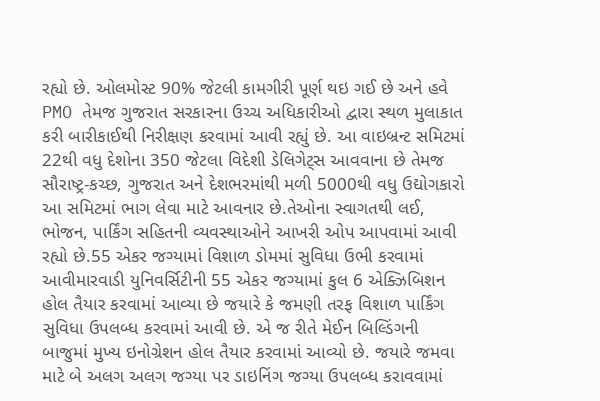રહ્યો છે. ઓલમોસ્ટ 90% જેટલી કામગીરી પૂર્ણ થઇ ગઈ છે અને હવે PMO તેમજ ગુજરાત સરકારના ઉચ્ચ અધિકારીઓ દ્વારા સ્થળ મુલાકાત કરી બારીકાઈથી નિરીક્ષણ કરવામાં આવી રહ્યું છે. આ વાઇબ્રન્ટ સમિટમાં 22થી વધુ દેશોના 350 જેટલા વિદેશી ડેલિગેટ્સ આવવાના છે તેમજ સૌરાષ્ટ્ર-કચ્છ, ગુજરાત અને દેશભરમાંથી મળી 5000થી વધુ ઉદ્યોગકારો આ સમિટમાં ભાગ લેવા માટે આવનાર છે.તેઓના સ્વાગતથી લઈ, ભોજન, પાર્કિંગ સહિતની વ્યવસ્થાઓને આખરી ઓપ આપવામાં આવી રહ્યો છે.55 એકર જગ્યામાં વિશાળ ડોમમાં સુવિધા ઉભી કરવામાં આવીમારવાડી યુનિવર્સિટીની 55 એકર જગ્યામાં કુલ 6 એક્ઝિબિશન હોલ તૈયાર કરવામાં આવ્યા છે જયારે કે જમણી તરફ વિશાળ પાર્કિંગ સુવિધા ઉપલબ્ધ કરવામાં આવી છે. એ જ રીતે મેઈન બિલ્ડિંગની બાજુમાં મુખ્ય ઇનોગ્રેશન હોલ તૈયાર કરવામાં આવ્યો છે. જયારે જમવા માટે બે અલગ અલગ જગ્યા પર ડાઇનિંગ જગ્યા ઉપલબ્ધ કરાવવામાં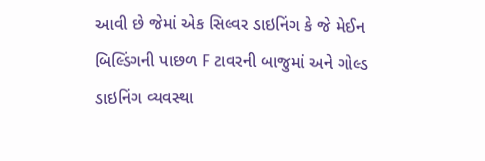આવી છે જેમાં એક સિલ્વર ડાઇનિંગ કે જે મેઈન બિલ્ડિંગની પાછળ F ટાવરની બાજુમાં અને ગોલ્ડ ડાઇનિંગ વ્યવસ્થા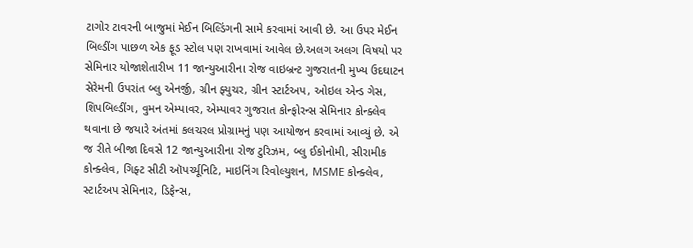ટાગોર ટાવરની બાજુમાં મેઈન બિલ્ડિંગની સામે કરવામાં આવી છે. આ ઉપર મેઈન બિલ્ડીંગ પાછળ એક ફૂડ સ્ટોલ પણ રાખવામાં આવેલ છે.અલગ અલગ વિષયો પર સેમિનાર યોજાશેતારીખ 11 જાન્યુઆરીના રોજ વાઇબ્રન્ટ ગુજરાતની મુખ્ય ઉદઘાટન સેરેમની ઉપરાંત બ્લુ એનર્જી, ગ્રીન ફ્યુચર, ગ્રીન સ્ટાર્ટઅપ, ઓઇલ એન્ડ ગેસ, શિપબિલ્ડીંગ, વુમન એમ્પાવર, એમ્પાવર ગુજરાત કોન્ફોરન્સ સેમિનાર કોન્ક્લેવ થવાના છે જયારે અંતમાં કલચરલ પ્રોગ્રામનું પણ આયોજન કરવામાં આવ્યું છે. એ જ રીતે બીજા દિવસે 12 જાન્યુઆરીના રોજ ટુરિઝમ, બ્લુ ઈકોનોમી, સીરામીક કોન્ક્લેવ, ગિફ્ટ સીટી ઑપર્ચ્યૂનિટિ, માઇનિંગ રિવોલ્યુશન, MSME કોન્ક્લેવ, સ્ટાર્ટઅપ સેમિનાર, ડિફેન્સ,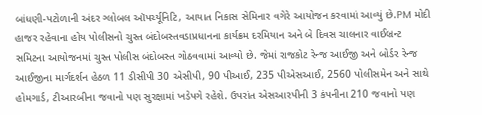બાંધણી-પટોળાની અંદર ગ્લોબલ ઑપર્ચ્યૂનિટિ, આયાત નિકાસ સેમિનાર વગેરે આયોજન કરવામાં આવ્યું છે.PM મોદી હાજર રહેવાના હોય પોલીસનો ચુસ્ત બંદોબસ્તવડાપ્રધાનના કાર્યક્રમ દરમિયાન અને બે દિવસ ચાલનાર વાઈબ્રન્ટ સમિટના આયોજનમાં ચુસ્ત પોલીસ બંદોબસ્ત ગોઠવવામાં આવ્યો છે. જેમાં રાજકોટ રેન્જ આઈજી અને બોર્ડર રેન્જ આઈજીના માર્ગદર્શન હેઠળ 11 ડીસીપી 30 એસીપી, 90 પીઆઈ, 235 પીએસઆઈ, 2560 પોલીસમેન અને સાથે હોમગાર્ડ, ટીઆરબીના જવાનો પણ સુરક્ષામાં ખડેપગે રહેશે. ઉપરાંત એસઆરપીની 3 કંપનીના 210 જવાનો પણ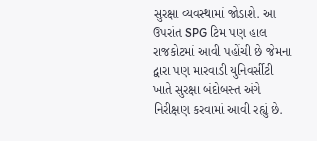સુરક્ષા વ્યવસ્થામાં જોડાશે. આ ઉપરાંત SPG ટિમ પણ હાલ રાજકોટમાં આવી પહોંચી છે જેમના દ્વારા પણ મારવાડી યુનિવર્સીટી ખાતે સુરક્ષા બંદોબસ્ત અંગે નિરીક્ષણ કરવામાં આવી રહ્યું છે.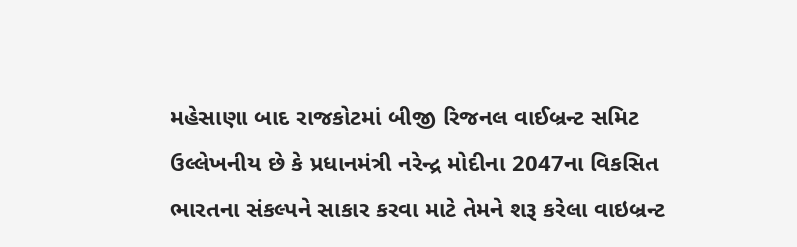મહેસાણા બાદ રાજકોટમાં બીજી રિજનલ વાઈબ્રન્ટ સમિટ
ઉલ્લેખનીય છે કે પ્રધાનમંત્રી નરેન્દ્ર મોદીના 2047ના વિકસિત ભારતના સંકલ્પને સાકાર કરવા માટે તેમને શરૂ કરેલા વાઇબ્રન્ટ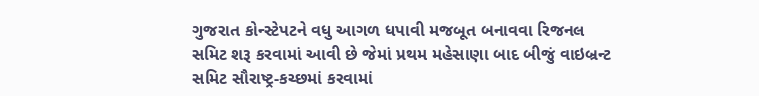ગુજરાત કોન્સ્ટેપટને વધુ આગળ ધપાવી મજબૂત બનાવવા રિજનલ સમિટ શરૂ કરવામાં આવી છે જેમાં પ્રથમ મહેસાણા બાદ બીજું વાઇબ્રન્ટ સમિટ સૌરાષ્ટ્ર-કચ્છમાં કરવામાં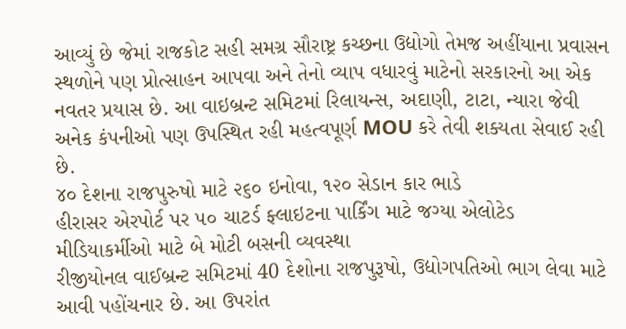આવ્યું છે જેમાં રાજકોટ સહી સમગ્ર સૌરાષ્ટ્ર કચ્છના ઉદ્યોગો તેમજ અહીંયાના પ્રવાસન સ્થળોને પણ પ્રોત્સાહન આપવા અને તેનો વ્યાપ વધારવું માટેનો સરકારનો આ એક નવતર પ્રયાસ છે. આ વાઇબ્રન્ટ સમિટમાં રિલાયન્સ, અદાણી, ટાટા, ન્યારા જેવી અનેક કંપનીઓ પણ ઉપસ્થિત રહી મહત્વપૂર્ણ MOU કરે તેવી શક્યતા સેવાઈ રહી છે.
૪૦ દેશના રાજપુરુષો માટે ૨૬૦ ઇનોવા, ૧૨૦ સેડાન કાર ભાડે
હીરાસર એરપોર્ટ પર ૫૦ ચાટર્ડ ફ્લાઇટના પાર્કિંગ માટે જગ્યા એલોટેડ
મીડિયાકર્મીઓ માટે બે મોટી બસની વ્યવસ્થા
રીજીયોનલ વાઈબ્રન્ટ સમિટમાં 40 દેશોના રાજપુરૂષો, ઉદ્યોગપતિઓ ભાગ લેવા માટે આવી પહોંચનાર છે. આ ઉપરાંત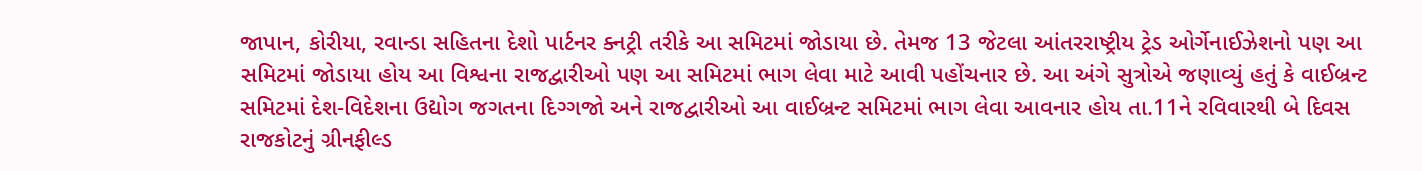જાપાન, કોરીયા, રવાન્ડા સહિતના દેશો પાર્ટનર ક્નટ્રી તરીકે આ સમિટમાં જોડાયા છે. તેમજ 13 જેટલા આંતરરાષ્ટ્રીય ટ્રેડ ઓર્ગેનાઈઝેશનો પણ આ સમિટમાં જોડાયા હોય આ વિશ્વના રાજદ્વારીઓ પણ આ સમિટમાં ભાગ લેવા માટે આવી પહોંચનાર છે. આ અંગે સુત્રોએ જણાવ્યું હતું કે વાઈબ્રન્ટ સમિટમાં દેશ-વિદેશના ઉદ્યોગ જગતના દિગ્ગજો અને રાજદ્વારીઓ આ વાઈબ્રન્ટ સમિટમાં ભાગ લેવા આવનાર હોય તા.11ને રવિવારથી બે દિવસ રાજકોટનું ગ્રીનફીલ્ડ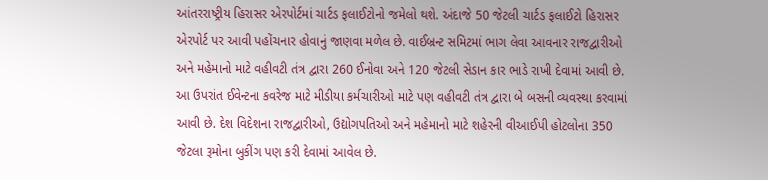આંતરરાષ્ટ્રીય હિરાસર એરપોર્ટમાં ચાર્ટડ ફલાઈટોનો જમેલો થશે. અંદાજે 50 જેટલી ચાર્ટડ ફલાઈટો હિરાસર એરપોર્ટ પર આવી પહોંચનાર હોવાનું જાણવા મળેલ છે. વાઈબ્રન્ટ સમિટમાં ભાગ લેવા આવનાર રાજદ્વારીઓ અને મહેમાનો માટે વહીવટી તંત્ર દ્વારા 260 ઈનોવા અને 120 જેટલી સેડાન કાર ભાડે રાખી દેવામાં આવી છે. આ ઉપરાંત ઈવેન્ટના કવરેજ માટે મીડીયા કર્મચારીઓ માટે પણ વહીવટી તંત્ર દ્વારા બે બસની વ્યવસ્થા કરવામાં આવી છે. દેશ વિદેશના રાજદ્વારીઓ, ઉદ્યોગપતિઓ અને મહેમાનો માટે શહેરની વીઆઈપી હોટલોના 350 જેટલા રૂમોના બુકીંગ પણ કરી દેવામાં આવેલ છે.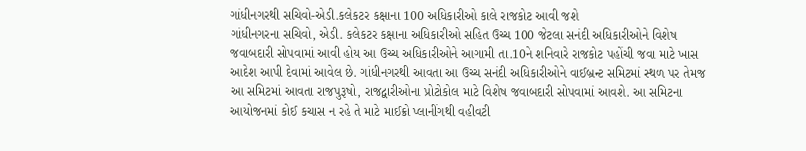ગાંધીનગરથી સચિવો-એડી.કલેકટર કક્ષાના 100 અધિકારીઓ કાલે રાજકોટ આવી જશે
ગાંધીનગરના સચિવો, એડી. કલેકટર કક્ષાના અધિકારીઓ સહિત ઉચ્ચ 100 જેટલા સનંદી અધિકારીઓને વિશેષ જવાબદારી સોપવામાં આવી હોય આ ઉચ્ચ અધિકારીઓને આગામી તા.10ને શનિવારે રાજકોટ પહોંચી જવા માટે ખાસ આદેશ આપી દેવામાં આવેલ છે. ગાંધીનગરથી આવતા આ ઉચ્ચ સનંદી અધિકારીઓને વાઈબ્રન્ટ સમિટમાં સ્થળ પર તેમજ આ સમિટમાં આવતા રાજપુરૂષો, રાજદ્વારીઓના પ્રોટોકોલ માટે વિશેષ જવાબદારી સોપવામાં આવશે. આ સમિટના આયોજનમાં કોઈ કચાસ ન રહે તે માટે માઈક્રો પ્લાનીંગથી વહીવટી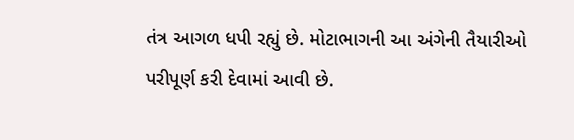તંત્ર આગળ ધપી રહ્યું છે. મોટાભાગની આ અંગેની તૈયારીઓ પરીપૂર્ણ કરી દેવામાં આવી છે.